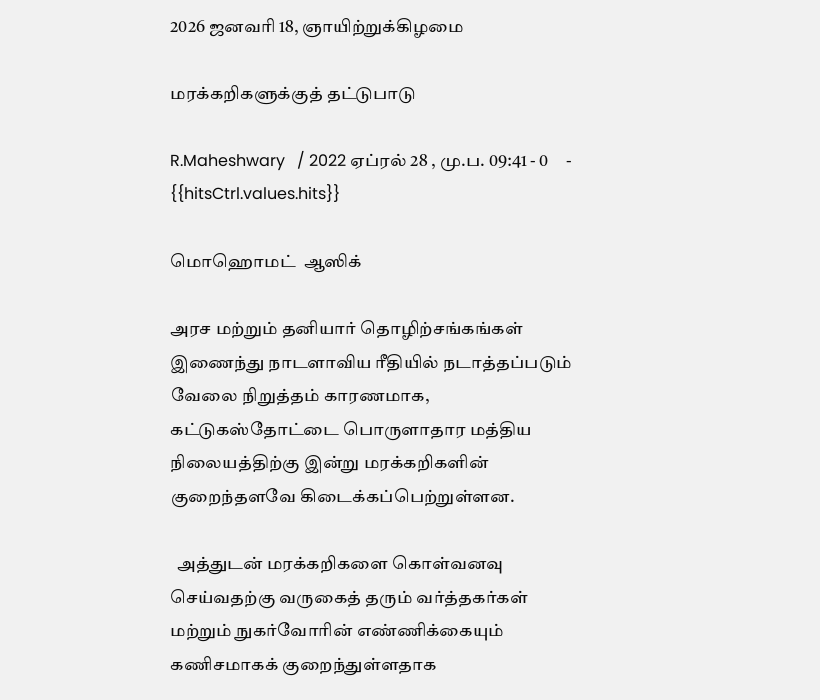2026 ஜனவரி 18, ஞாயிற்றுக்கிழமை

மரக்கறிகளுக்குத் தட்டுபாடு

R.Maheshwary   / 2022 ஏப்ரல் 28 , மு.ப. 09:41 - 0     - {{hitsCtrl.values.hits}}

மொஹொமட்  ஆஸிக்

அரச மற்றும் தனியார் தொழிற்சங்கங்கள் இணைந்து நாடளாவிய ரீதியில் நடாத்தப்படும் வேலை நிறுத்தம் காரணமாக,  கட்டுகஸ்தோட்டை பொருளாதார மத்திய நிலையத்திற்கு இன்று மரக்கறிகளின் குறைந்தளவே கிடைக்கப்பெற்றுள்ளன.

  அத்துடன் மரக்கறிகளை கொள்வனவு செய்வதற்கு வருகைத் தரும் வர்த்தகர்கள் மற்றும் நுகர்வோரின் எண்ணிக்கையும் கணிசமாகக் குறைந்துள்ளதாக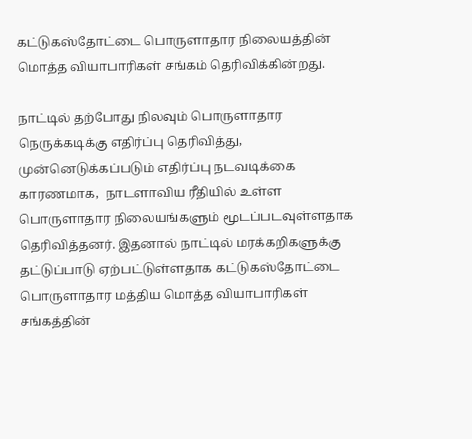கட்டுகஸ்தோட்டை பொருளாதார நிலையத்தின்  மொத்த வியாபாரிகள் சங்கம் தெரிவிக்கின்றது.

நாட்டில் தற்போது நிலவும் பொருளாதார நெருக்கடிக்கு எதிர்ப்பு தெரிவித்து, முன்னெடுக்கப்படும் எதிர்ப்பு நடவடிக்கை காரணமாக,  நாடளாவிய ரீதியில் உள்ள பொருளாதார நிலையங்களும் மூடப்படவுள்ளதாக தெரிவித்தனர். இதனால் நாட்டில் மரக்கறிகளுக்கு தட்டுப்பாடு ஏற்பட்டுள்ளதாக கட்டுகஸ்தோட்டை பொருளாதார மத்திய மொத்த வியாபாரிகள் சங்கத்தின்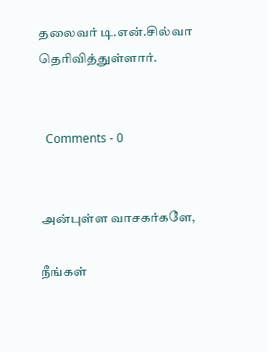தலைவர் டி.என்.சில்வா தெரிவித்துள்ளார்.


  Comments - 0


அன்புள்ள வாசகர்களே,

நீங்கள்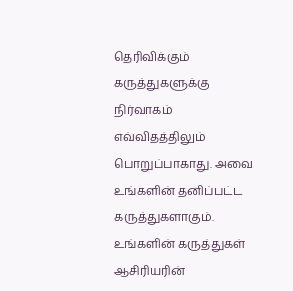தெரிவிக்கும் கருத்துகளுக்கு நிர்வாகம் எவ்விதத்திலும் பொறுப்பாகாது. அவை உங்களின் தனிப்பட்ட கருத்துகளாகும். உங்களின் கருத்துகள் ஆசிரியரின்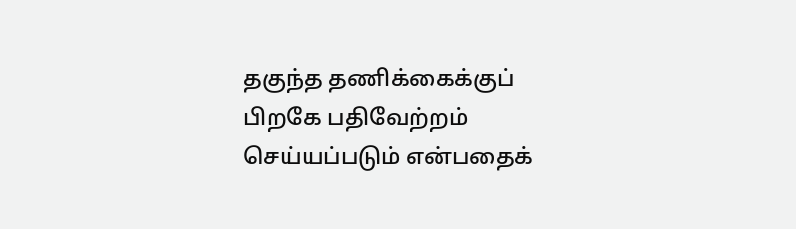தகுந்த தணிக்கைக்குப் பிறகே பதிவேற்றம் செய்யப்படும் என்பதைக்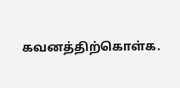கவனத்திற்கொள்க.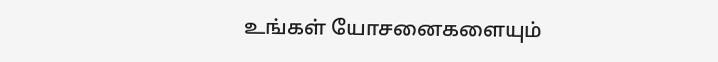உங்கள் யோசனைகளையும்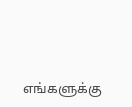எங்களுக்கு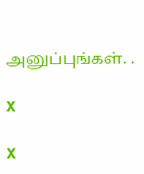அனுப்புங்கள். .

X

X